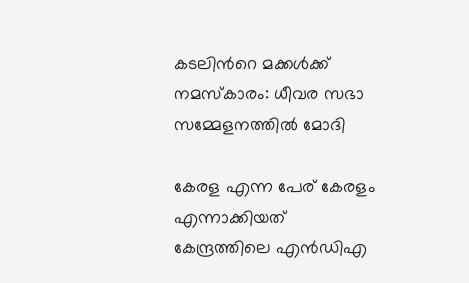കടലിന്‍റെ മക്കള്‍ക്ക് നമസ്‌കാരം: ധീവര സഭാ സമ്മേളനത്തിൽ മോദി

കേരള എന്ന പേര് കേരളം എന്നാക്കിയത് കേന്ദ്രത്തിലെ എന്‍ഡിഎ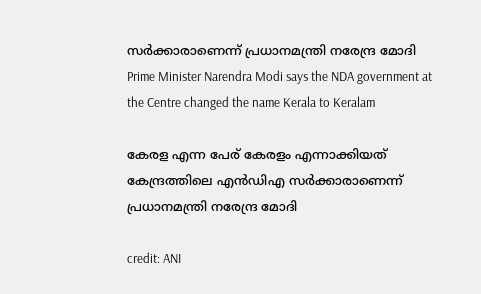സര്‍ക്കാരാണെന്ന് പ്രധാനമന്ത്രി നരേന്ദ്ര മോദി
Prime Minister Narendra Modi says the NDA government at the Centre changed the name Kerala to Keralam

കേരള എന്ന പേര് കേരളം എന്നാക്കിയത് കേന്ദ്രത്തിലെ എന്‍ഡിഎ സര്‍ക്കാരാണെന്ന് പ്രധാനമന്ത്രി നരേന്ദ്ര മോദി

credit: ANI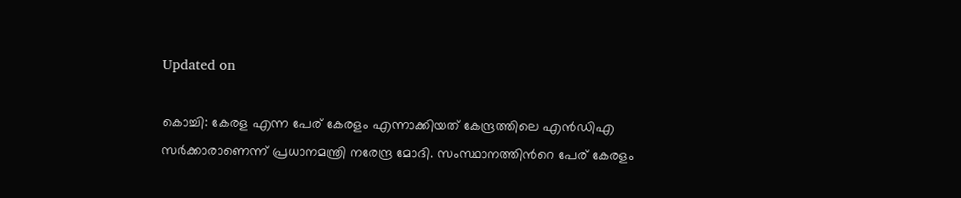Updated on

കൊച്ചി: കേരള എന്ന പേര് കേരളം എന്നാക്കിയത് കേന്ദ്രത്തിലെ എന്‍ഡിഎ സര്‍ക്കാരാണെന്ന് പ്രധാനമന്ത്രി നരേന്ദ്ര മോദി. സംസ്ഥാനത്തിന്‍റെ പേര് കേരളം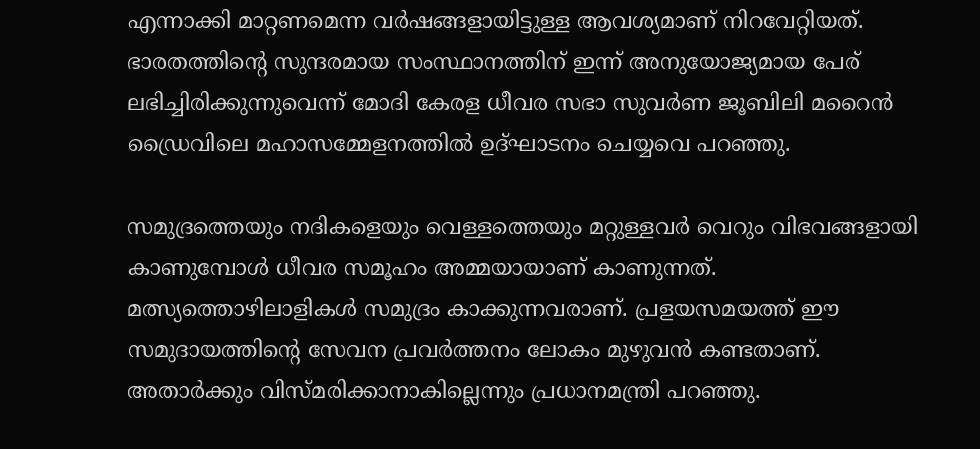എന്നാക്കി മാറ്റണമെന്ന വര്‍ഷങ്ങളായിട്ടുള്ള ആവശ്യമാണ് നിറവേറ്റിയത്. ഭാരതത്തിന്‍റെ സുന്ദരമായ സംസ്ഥാനത്തിന് ഇന്ന് അനുയോജ്യമായ പേര് ലഭിച്ചിരിക്കുന്നുവെന്ന് മോദി കേരള ധീവര സഭാ സുവർണ ജൂബിലി മറൈൻ ഡ്രൈവിലെ മഹാസമ്മേളനത്തിൽ ഉദ്ഘാടനം ചെയ്യവെ പറഞ്ഞു.

സമുദ്രത്തെയും നദികളെയും വെള്ളത്തെയും മറ്റുള്ളവര്‍ വെറും വിഭവങ്ങളായി കാണുമ്പോള്‍ ധീവര സമൂഹം അമ്മയായാണ് കാണുന്നത്. മത്സ്യത്തൊഴിലാളികള്‍ സമുദ്രം കാക്കുന്നവരാണ്. പ്രളയസമയത്ത് ഈ സമുദായത്തിന്‍റെ സേവന പ്രവര്‍ത്തനം ലോകം മുഴുവന്‍ കണ്ടതാണ്. അതാര്‍ക്കും വിസ്മരിക്കാനാകില്ലെന്നും പ്രധാനമന്ത്രി പറഞ്ഞു.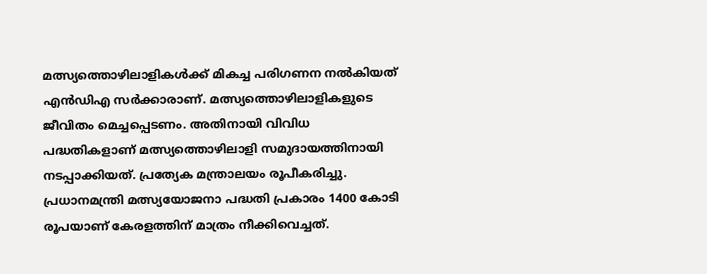മത്സ്യത്തൊഴിലാളികള്‍ക്ക് മികച്ച പരിഗണന നല്‍കിയത് എന്‍ഡിഎ സര്‍ക്കാരാണ്. മത്സ്യത്തൊഴിലാളികളുടെ ജീവിതം മെച്ചപ്പെടണം. അതിനായി വിവിധ പദ്ധതികളാണ് മത്സ്യത്തൊഴിലാളി സമുദായത്തിനായി നടപ്പാക്കിയത്. പ്രത്യേക മന്ത്രാലയം രൂപീകരിച്ചു. പ്രധാനമന്ത്രി മത്സ്യയോജനാ പദ്ധതി പ്രകാരം 1400 കോടി രൂപയാണ് കേരളത്തിന് മാത്രം നീക്കിവെച്ചത്.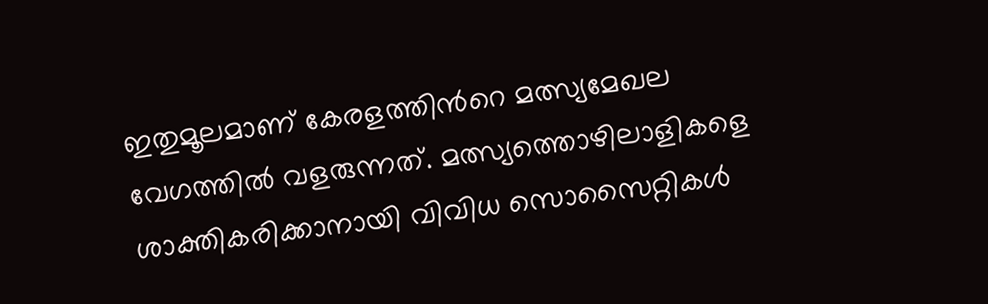ഇതുമൂലമാണ് കേരളത്തിന്‍റെ മത്സ്യമേഖല വേഗത്തില്‍ വളരുന്നത്. മത്സ്യത്തൊഴിലാളികളെ ശാക്തികരിക്കാനായി വിവിധ സൊസൈറ്റികള്‍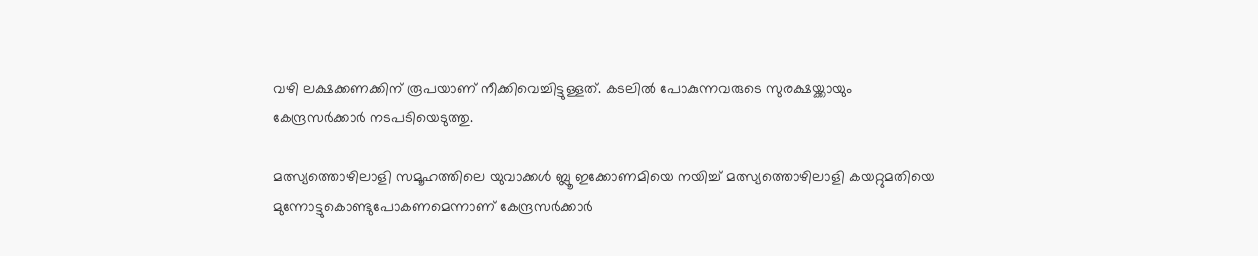വഴി ലക്ഷക്കണക്കിന് രൂപയാണ് നീക്കിവെച്ചിട്ടുള്ളത്. കടലില്‍ പോകുന്നവരുടെ സുരക്ഷയ്ക്കായും കേന്ദ്രസര്‍ക്കാര്‍ നടപടിയെടുത്തു.

മത്സ്യത്തൊഴിലാളി സമൂഹത്തിലെ യുവാക്കള്‍ ബ്ലൂ ഇക്കോണമിയെ നയിച്ച് മത്സ്യത്തൊഴിലാളി കയറ്റുമതിയെ മുന്നോട്ടുകൊണ്ടുപോകണമെന്നാണ് കേന്ദ്രസര്‍ക്കാര്‍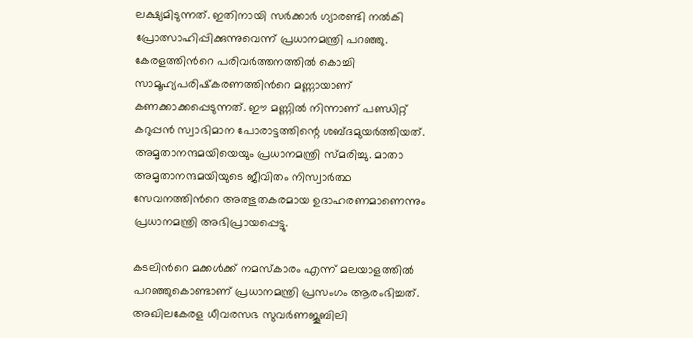ലക്ഷ്യമിടുന്നത്. ഇതിനായി സര്‍ക്കാര്‍ ഗ്യാരണ്ടി നല്‍കി പ്രോത്സാഹിപ്പിക്കുന്നുവെന്ന് പ്രധാനമന്ത്രി പറഞ്ഞു. കേരളത്തിന്‍റെ പരിവര്‍ത്തനത്തില്‍ കൊച്ചി സാമൂഹ്യപരിഷ്‌കരണത്തിന്‍റെ മണ്ണായാണ് കണക്കാക്കപ്പെടുന്നത്. ഈ മണ്ണില്‍ നിന്നാണ് പണ്ഡിറ്റ് കറുപ്പന്‍ സ്വാഭിമാന പോരാട്ടത്തിന്റെ ശബ്ദമുയര്‍ത്തിയത്. അമൃതാനന്ദമയിയെയും പ്രധാനമന്ത്രി സ്മരിച്ചു. മാതാ അമൃതാനന്ദമയിയുടെ ജീവിതം നിസ്വാര്‍ത്ഥ സേവനത്തിന്‍റെ അത്ഭുതകരമായ ഉദാഹരണമാണെന്നും പ്രധാനമന്ത്രി അഭിപ്രായപ്പെട്ടു.

കടലിന്‍റെ മക്കള്‍ക്ക് നമസ്‌കാരം എന്ന് മലയാളത്തില്‍ പറഞ്ഞുകൊണ്ടാണ് പ്രധാനമന്ത്രി പ്രസംഗം ആരംഭിച്ചത്. അഖിലകേരള ധീവരസഭ സുവര്‍ണജൂബിലി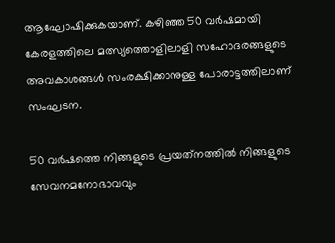ആഘോഷിക്കുകയാണ്. കഴിഞ്ഞ 50 വര്‍ഷമായി കേരളത്തിലെ മത്സ്യത്തൊളിലാളി സഹോദരങ്ങളുടെ അവകാശങ്ങള്‍ സംരക്ഷിക്കാനുള്ള പോരാട്ടത്തിലാണ് സംഘടന.

50 വര്‍ഷത്തെ നിങ്ങളുടെ പ്രയത്‌നത്തില്‍ നിങ്ങളുടെ സേവനമനോഭാവവും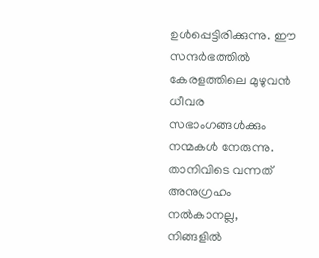ഉള്‍പ്പെട്ടിരിക്കുന്നു. ഈ സന്ദര്‍ഭത്തില്‍ കേരളത്തിലെ മുഴുവന്‍ ധീവര സഭാംഗങ്ങള്‍ക്കും നന്മകള്‍ നേരുന്നു. താനിവിടെ വന്നത് അനുഗ്രഹം നല്‍കാനല്ല, നിങ്ങളില്‍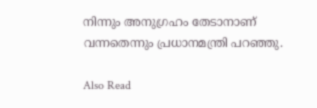നിന്നും അനുഗ്രഹം തേടാനാണ് വന്നതെന്നും പ്രധാനമന്ത്രി പറഞ്ഞു.

Also Read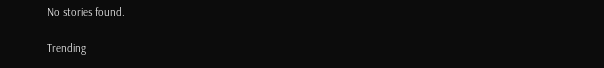No stories found.

Trending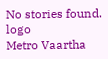No stories found.
logo
Metro Vaartha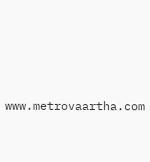www.metrovaartha.com